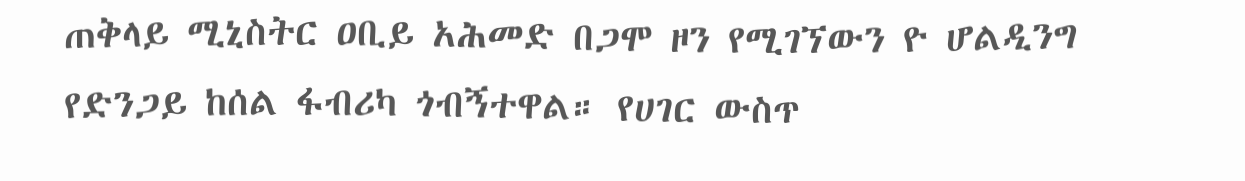ጠቅላይ ሚኒስትር ዐቢይ አሕመድ በጋሞ ዞን የሚገኘውን ዮ ሆልዲንግ የድንጋይ ከሰል ፋብሪካ ጎብኝተዋል። የሀገር ውስጥ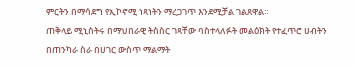ምርትን በማሳደግ የኢኮኖሚ ነጻነትን ማረጋገጥ እንደሚቻል ገልጸዋል።
ጠቅላይ ሚኒስትሩ በማህበራዊ ትስስር ገጻቸው ባስተላለፉት መልዕክት የተፈጥሮ ሀብትን በጠንካራ ስራ በሀገር ውስጥ ማልማት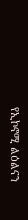የኢኮኖሚ ልዕልናን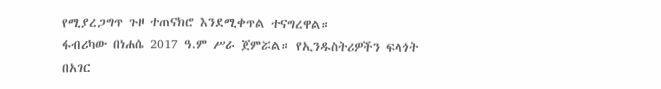የሚያረጋግጥ ጉዞ ተጠናክሮ እንደሚቀጥል ተናግረዋል።
ፋብሪካው በነሐሴ 2017 ዓ.ም ሥራ ጀምሯል። የኢንዱስትሪዎችን ፍላጎት በአገር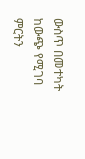ውስጥ በመተካት ከውጭ የሚገባ ምርትን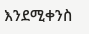እንደሚቀንስ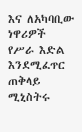እና ለአካባቢው ነዋሪዎች የሥራ እድል እንደሚፈጥር ጠቅላይ ሚኒስትሩ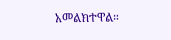አመልክተዋል።